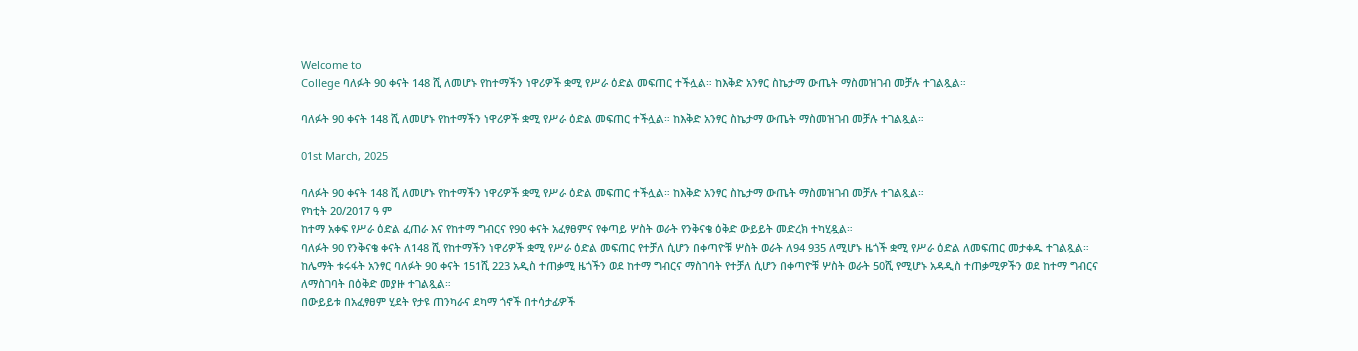Welcome to
College ባለፉት 90 ቀናት 148 ሺ ለመሆኑ የከተማችን ነዋሪዎች ቋሚ የሥራ ዕድል መፍጠር ተችሏል። ከእቅድ አንፃር ስኬታማ ውጤት ማስመዝገብ መቻሉ ተገልጿል።

ባለፉት 90 ቀናት 148 ሺ ለመሆኑ የከተማችን ነዋሪዎች ቋሚ የሥራ ዕድል መፍጠር ተችሏል። ከእቅድ አንፃር ስኬታማ ውጤት ማስመዝገብ መቻሉ ተገልጿል።

01st March, 2025

ባለፉት 90 ቀናት 148 ሺ ለመሆኑ የከተማችን ነዋሪዎች ቋሚ የሥራ ዕድል መፍጠር ተችሏል። ከእቅድ አንፃር ስኬታማ ውጤት ማስመዝገብ መቻሉ ተገልጿል።
የካቲት 20/2017 ዓ ም
ከተማ አቀፍ የሥራ ዕድል ፈጠራ እና የከተማ ግብርና የ90 ቀናት አፈፃፀምና የቀጣይ ሦስት ወራት የንቅናቄ ዕቅድ ውይይት መድረክ ተካሂዷል።
ባለፉት 90 የንቅናቄ ቀናት ለ148 ሺ የከተማችን ነዋሪዎች ቋሚ የሥራ ዕድል መፍጠር የተቻለ ሲሆን በቀጣዮቹ ሦስት ወራት ለ94 935 ለሚሆኑ ዜጎች ቋሚ የሥራ ዕድል ለመፍጠር መታቀዱ ተገልጿል።
ከሌማት ቱሩፋት አንፃር ባለፉት 90 ቀናት 151ሺ 223 አዲስ ተጠቃሚ ዜጎችን ወደ ከተማ ግብርና ማስገባት የተቻለ ሲሆን በቀጣዮቹ ሦስት ወራት 50ሺ የሚሆኑ አዳዲስ ተጠቃሚዎችን ወደ ከተማ ግብርና ለማስገባት በዕቅድ መያዙ ተገልጿል።
በውይይቱ በአፈፃፀም ሂደት የታዩ ጠንካራና ደካማ ጎኖች በተሳታፊዎች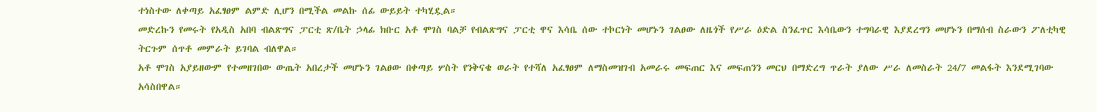ተነስተው ለቀጣይ አፈፃፀም ልምድ ሊሆን በሚችል መልኩ ሰፊ ውይይት ተካሂዷል።
መድረኩን የመሩት የአዲስ አበባ ብልጽግና ፓርቲ ጽ/ቤት ኃላፊ ክቡር አቶ ሞገስ ባልቻ የብልጽግና ፓርቲ ዋና እሳቤ ሰው ተኮርነት መሆኑን ገልፀው ለዜጎች የሥራ ዕድል ስንፈጥር እሳቤውን ተግባራዊ እያደረግን መሆኑን በማሰብ ስራውን ፖለቲካዊ ትርጉም ሰጥቶ መምራት ይገባል ብለዋል።
አቶ ሞገስ አያይዘውም የተመዘገበው ውጤት አበረታች መሆኑን ገልፀው በቀጣይ ሦስት የንቅናቄ ወራት የተሻለ አፈፃፀም ለማስመዝገብ አመራሩ መፍጠር እና መፍጠንን መርህ በማድረግ ጥራት ያለው ሥራ ለመስራት 24/7 መልፋት እንደሚገባው አሳስበዋል።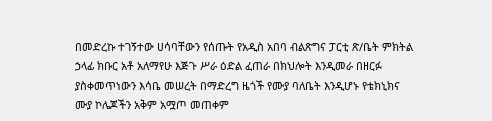በመድረኩ ተገኝተው ሀሳባቸውን የሰጡት የአዲስ አበባ ብልጽግና ፓርቲ ጽ/ቤት ምክትል ኃላፊ ክቡር አቶ አለማየሁ እጅጉ ሥራ ዕድል ፈጠራ በክህሎት እንዲመራ በዘርፉ ያስቀመጥነውን እሳቤ መሠረት በማድረግ ዜጎች የሙያ ባለቤት እንዲሆኑ የቴክኒክና ሙያ ኮሌጆችን አቅም አሟጦ መጠቀም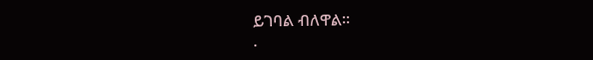ይገባል ብለዋል።
.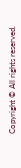Copyright © All rights reserved.